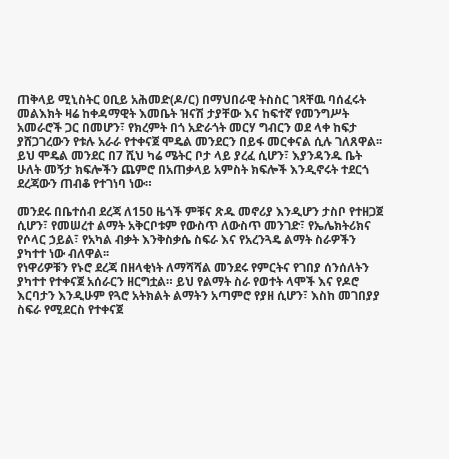ጠቅላይ ሚኒስትር ዐቢይ አሕመድ(ዶ/ር) በማህበራዊ ትስስር ገጻቸዉ ባሰፈሩት መልእክት ዛሬ ከቀዳማዊት እመቤት ዝናሽ ታያቸው እና ከፍተኛ የመንግሥት አመራሮች ጋር በመሆን፣ የክረምት በጎ አድራጎት መርሃ ግብርን ወደ ላቀ ከፍታ ያሸጋገረውን የቱሉ አራራ የተቀናጀ ሞዴል መንደርን በይፋ መርቀናል ሲሉ ገለጸዋል፡፡
ይህ ሞዴል መንደር በ7 ሺህ ካሬ ሜትር ቦታ ላይ ያረፈ ሲሆን፣ እያንዳንዱ ቤት ሁለት መኝታ ክፍሎችን ጨምሮ በአጠቃላይ አምስት ክፍሎች እንዲኖሩት ተደርጎ ደረጃውን ጠብቆ የተገነባ ነው።

መንደሩ በቤተሰብ ደረጃ ለ150 ዜጎች ምቹና ጽዱ መኖሪያ እንዲሆን ታስቦ የተዘጋጀ ሲሆን፣ የመሠረተ ልማት አቅርቦቱም የውስጥ ለውስጥ መንገድ፣ የኤሌክትሪክና የሶላር ኃይል፣ የአካል ብቃት እንቅስቃሴ ስፍራ እና የአረንጓዴ ልማት ስራዎችን ያካተተ ነው ብለዋል፡፡
የነዋሪዎቹን የኑሮ ደረጃ በዘላቂነት ለማሻሻል መንደሩ የምርትና የገበያ ሰንሰለትን ያካተተ የተቀናጀ አሰራርን ዘርግቷል። ይህ የልማት ስራ የወተት ላሞች እና የዶሮ እርባታን እንዲሁም የጓሮ አትክልት ልማትን አጣምሮ የያዘ ሲሆን፣ እስከ መገበያያ ስፍራ የሚደርስ የተቀናጀ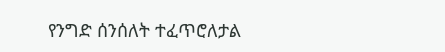የንግድ ሰንሰለት ተፈጥሮለታል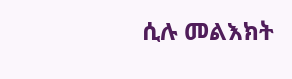ሲሉ መልእክት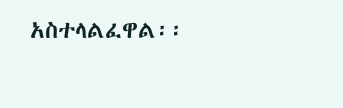አስተላልፈዋል፡፡